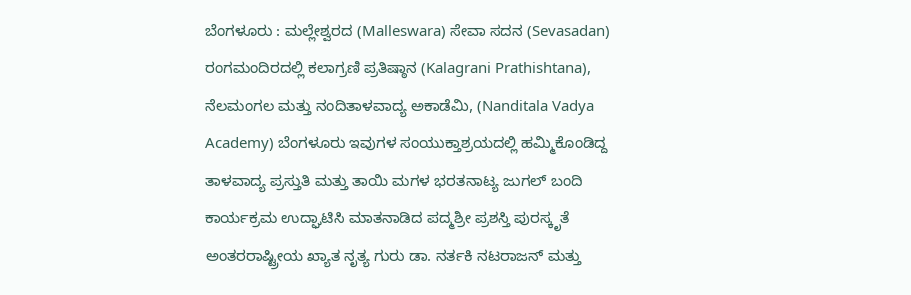ಬೆಂಗಳೂರು : ಮಲ್ಲೇಶ್ವರದ (Malleswara) ಸೇವಾ ಸದನ (Sevasadan) ರಂಗಮಂದಿರದಲ್ಲಿ ಕಲಾಗ್ರಣಿ ಪ್ರತಿಷ್ಠಾನ (Kalagrani Prathishtana), ನೆಲಮಂಗಲ ಮತ್ತು ನಂದಿತಾಳವಾದ್ಯ ಅಕಾಡೆಮಿ, (Nanditala Vadya Academy) ಬೆಂಗಳೂರು ಇವುಗಳ ಸಂಯುಕ್ತಾಶ್ರಯದಲ್ಲಿ ಹಮ್ಮಿಕೊಂಡಿದ್ದ ತಾಳವಾದ್ಯ ಪ್ರಸ್ತುತಿ ಮತ್ತು ತಾಯಿ ಮಗಳ ಭರತನಾಟ್ಯ ಜುಗಲ್ ಬಂದಿ ಕಾರ್ಯಕ್ರಮ ಉದ್ಘಾಟಿಸಿ ಮಾತನಾಡಿದ ಪದ್ಮಶ್ರೀ ಪ್ರಶಸ್ತಿ ಪುರಸ್ಕೃತೆ ಅಂತರರಾಷ್ಟ್ರೀಯ ಖ್ಯಾತ ನೃತ್ಯ ಗುರು ಡಾ. ನರ್ತಕಿ ನಟರಾಜನ್ ಮತ್ತು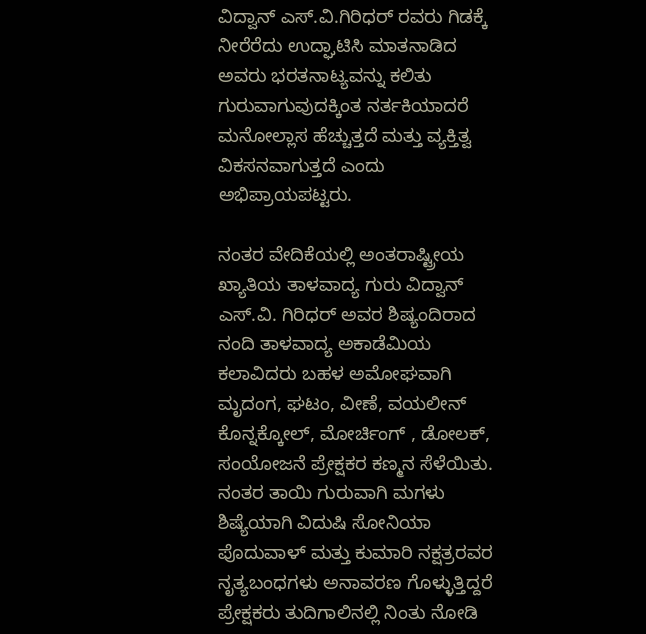ವಿದ್ವಾನ್ ಎಸ್.ವಿ.ಗಿರಿಧರ್ ರವರು ಗಿಡಕ್ಕೆ ನೀರೆರೆದು ಉದ್ಘಾಟಿಸಿ ಮಾತನಾಡಿದ ಅವರು ಭರತನಾಟ್ಯವನ್ನು ಕಲಿತು ಗುರುವಾಗುವುದಕ್ಕಿಂತ ನರ್ತಕಿಯಾದರೆ ಮನೋಲ್ಲಾಸ ಹೆಚ್ಚುತ್ತದೆ ಮತ್ತು ವ್ಯಕ್ತಿತ್ವ ವಿಕಸನವಾಗುತ್ತದೆ ಎಂದು ಅಭಿಪ್ರಾಯಪಟ್ಟರು.

ನಂತರ ವೇದಿಕೆಯಲ್ಲಿ ಅಂತರಾಷ್ಟ್ರೀಯ ಖ್ಯಾತಿಯ ತಾಳವಾದ್ಯ ಗುರು ವಿದ್ವಾನ್ ಎಸ್.ವಿ. ಗಿರಿಧರ್ ಅವರ ಶಿಷ್ಯಂದಿರಾದ ನಂದಿ ತಾಳವಾದ್ಯ ಅಕಾಡೆಮಿಯ ಕಲಾವಿದರು ಬಹಳ ಅಮೋಘವಾಗಿ ಮೃದಂಗ, ಘಟಂ, ವೀಣೆ, ವಯಲೀನ್ ಕೊನ್ನಕ್ಕೋಲ್, ಮೋರ್ಚಿಂಗ್ , ಡೋಲಕ್, ಸಂಯೋಜನೆ ಪ್ರೇಕ್ಷಕರ ಕಣ್ಮನ ಸೆಳೆಯಿತು. ನಂತರ ತಾಯಿ ಗುರುವಾಗಿ ಮಗಳು ಶಿಷ್ಯೆಯಾಗಿ ವಿದುಷಿ ಸೋನಿಯಾ ಪೊದುವಾಳ್ ಮತ್ತು ಕುಮಾರಿ ನಕ್ಷತ್ರರವರ ನೃತ್ಯಬಂಧಗಳು ಅನಾವರಣ ಗೊಳ್ಳುತ್ತಿದ್ದರೆ ಪ್ರೇಕ್ಷಕರು ತುದಿಗಾಲಿನಲ್ಲಿ ನಿಂತು ನೋಡಿ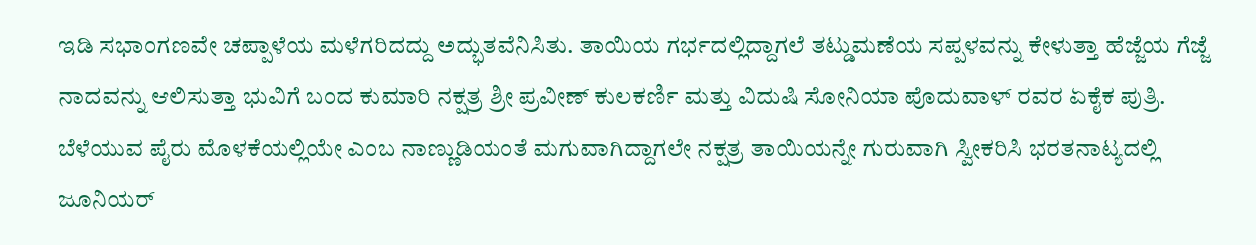ಇಡಿ ಸಭಾಂಗಣವೇ ಚಪ್ಪಾಳೆಯ ಮಳೆಗರಿದದ್ದು ಅದ್ಭುತವೆನಿಸಿತು. ತಾಯಿಯ ಗರ್ಭದಲ್ಲಿದ್ದಾಗಲೆ ತಟ್ಡುಮಣೆಯ ಸಪ್ಪಳವನ್ನು ಕೇಳುತ್ತಾ ಹೆಜ್ಜೆಯ ಗೆಜ್ಜೆ ನಾದವನ್ನು ಆಲಿಸುತ್ತಾ ಭುವಿಗೆ ಬಂದ ಕುಮಾರಿ ನಕ್ಷತ್ರ ಶ್ರೀ ಪ್ರವೀಣ್ ಕುಲಕರ್ಣಿ ಮತ್ತು ವಿದುಷಿ ಸೋನಿಯಾ ಪೊದುವಾಳ್ ರವರ ಏಕೈಕ ಪುತ್ರಿ. ಬೆಳೆಯುವ ಪೈರು ಮೊಳಕೆಯಲ್ಲಿಯೇ ಎಂಬ ನಾಣ್ಣುಡಿಯಂತೆ ಮಗುವಾಗಿದ್ದಾಗಲೇ ನಕ್ಷತ್ರ ತಾಯಿಯನ್ನೇ ಗುರುವಾಗಿ ಸ್ವೀಕರಿಸಿ ಭರತನಾಟ್ಯದಲ್ಲಿ ಜೂನಿಯರ್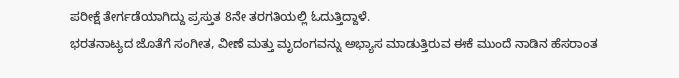ಪರೀಕ್ಷೆ ತೇರ್ಗಡೆಯಾಗಿದ್ದು ಪ್ರಸ್ತುತ 8ನೇ ತರಗತಿಯಲ್ಲಿ ಓದುತ್ತಿದ್ದಾಳೆ.
ಭರತನಾಟ್ಯದ ಜೊತೆಗೆ ಸಂಗೀತ, ವೀಣೆ ಮತ್ತು ಮೃದಂಗವನ್ನು ಅಭ್ಯಾಸ ಮಾಡುತ್ತಿರುವ ಈಕೆ ಮುಂದೆ ನಾಡಿನ ಹೆಸರಾಂತ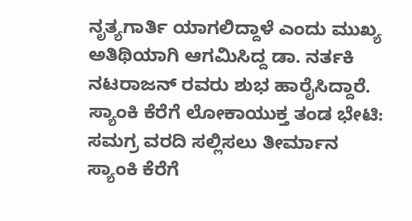ನೃತ್ಯಗಾರ್ತಿ ಯಾಗಲಿದ್ದಾಳೆ ಎಂದು ಮುಖ್ಯ ಅತಿಥಿಯಾಗಿ ಆಗಮಿಸಿದ್ದ ಡಾ. ನರ್ತಕಿ ನಟರಾಜನ್ ರವರು ಶುಭ ಹಾರೈಸಿದ್ದಾರೆ.
ಸ್ಯಾಂಕಿ ಕೆರೆಗೆ ಲೋಕಾಯುಕ್ತ ತಂಡ ಭೇಟಿ: ಸಮಗ್ರ ವರದಿ ಸಲ್ಲಿಸಲು ತೀರ್ಮಾನ
ಸ್ಯಾಂಕಿ ಕೆರೆಗೆ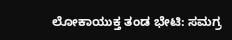ಲೋಕಾಯುಕ್ತ ತಂಡ ಭೇಟಿ: ಸಮಗ್ರ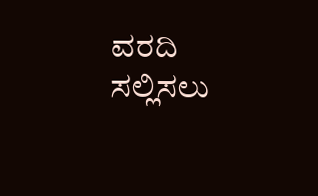ವರದಿ ಸಲ್ಲಿಸಲು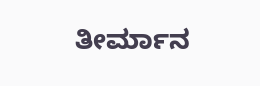ತೀರ್ಮಾನ